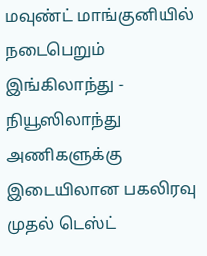மவுண்ட் மாங்குனியில் நடைபெறும் இங்கிலாந்து - நியூஸிலாந்து அணிகளுக்கு இடையிலான பகலிரவு முதல் டெஸ்ட்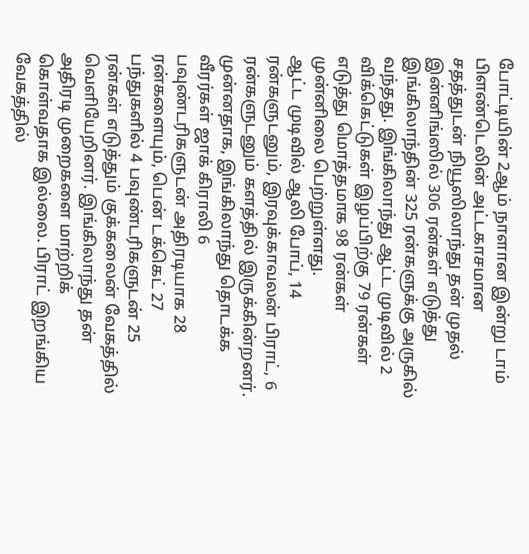போட்டியின் 2ஆம் நாளான இன்று டாம் பிளண்டெலின் அட்டகாசமான சதத்துடன் நியூஸிலாந்து தன் முதல் இன்னிங்ஸில் 306 ரன்கள் எடுத்து இங்கிலாந்தின் 325 ரன்களுக்கு அருகில் வந்தது. இங்கிலாந்து ஆட்ட முடிவில் 2 விக்கெட்டுகள் இழப்பிற்கு 79 ரன்கள் எடுத்து மொத்தமாக 98 ரன்கள் முன்னிலை பெற்றுள்ளது.
ஆட்ட முடிவில் ஆலி போப், 14 ரன்களுடனும், இரவுக்காவலன் பிராட், 6 ரன்களுடனும் களத்தில் இருக்கின்றனர். முன்னதாக, இங்கிலாந்து தொடக்க வீரர்கள் ஜாக் கிராலி 6 பவுண்டரிகளுடன் அதிரடியாக 28 ரன்களையும், பென் டக்கெட் 27 பந்துகளில் 4 பவுண்டரிகளுடன் 25 ரன்கள் எடுத்தும் குக்கலைன் வேகத்தில் வெளியேறினர். இங்கிலாந்து தன் அதிரடி முறைகளை மாற்றிக் கொள்வதாக இல்லை. பிராட் இறங்கிய வேகத்தில்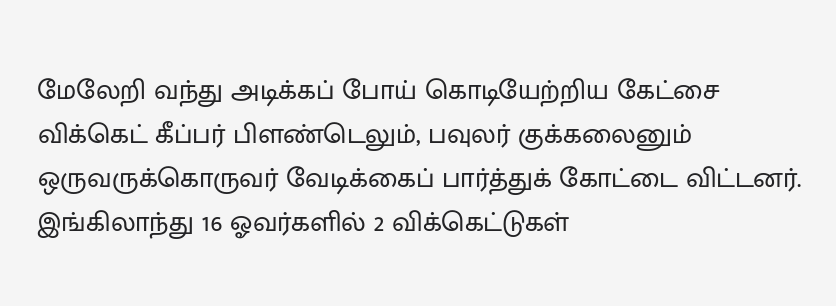மேலேறி வந்து அடிக்கப் போய் கொடியேற்றிய கேட்சை விக்கெட் கீப்பர் பிளண்டெலும், பவுலர் குக்கலைனும் ஒருவருக்கொருவர் வேடிக்கைப் பார்த்துக் கோட்டை விட்டனர். இங்கிலாந்து 16 ஓவர்களில் 2 விக்கெட்டுகள்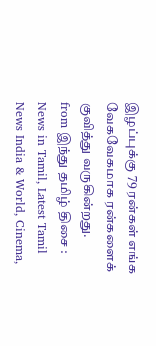இழப்புக்கு 79 ரன்கள் எங்க வேகவேகமாக ரன்களைக் குவித்து வருகின்றது.
from இந்து தமிழ் திசை : News in Tamil, Latest Tamil News India & World, Cinema,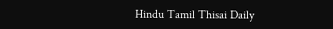Hindu Tamil Thisai Daily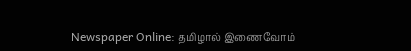Newspaper Online: தமிழால் இணைவோம்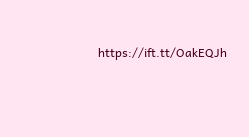https://ift.tt/OakEQJh